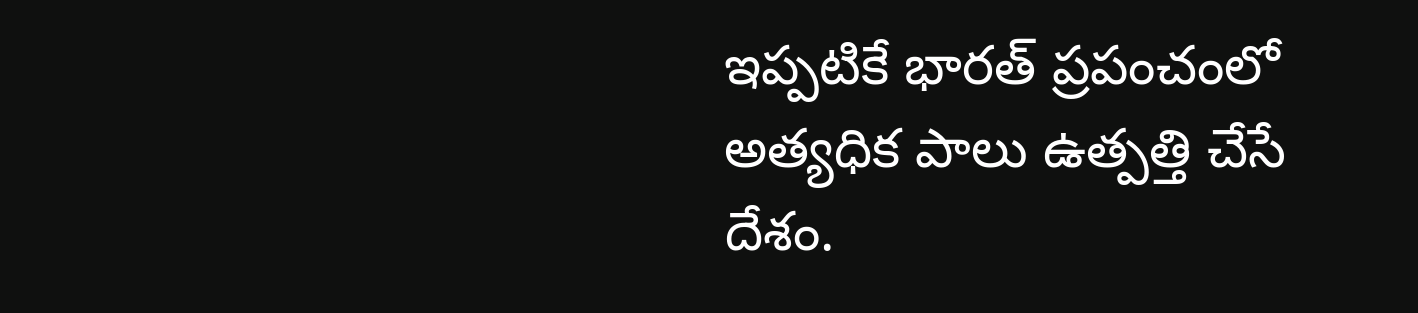ఇప్పటికే భారత్ ప్రపంచంలో అత్యధిక పాలు ఉత్పత్తి చేసే దేశం.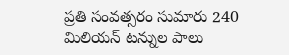ప్రతి సంవత్సరం సుమారు 240 మిలియన్ టన్నుల పాలు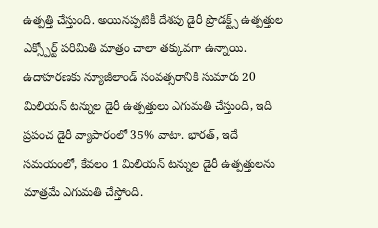ఉత్పత్తి చేస్తుంది. అయినప్పటికీ దేశపు డైరీ ప్రొడక్ట్స్ ఉత్పత్తుల ఎక్స్పోర్ట్ పరిమితి మాత్రం చాలా తక్కువగా ఉన్నాయి. ఉదాహరణకు న్యూజీలాండ్ సంవత్సరానికి సుమారు 20 మిలియన్ టన్నుల డైరీ ఉత్పత్తులు ఎగుమతి చేస్తుంది, ఇది ప్రపంచ డైరీ వ్యాపారంలో 35% వాటా. భారత్, ఇదే సమయంలో, కేవలం 1 మిలియన్ టన్నుల డైరీ ఉత్పత్తులను మాత్రమే ఎగుమతి చేస్తోంది.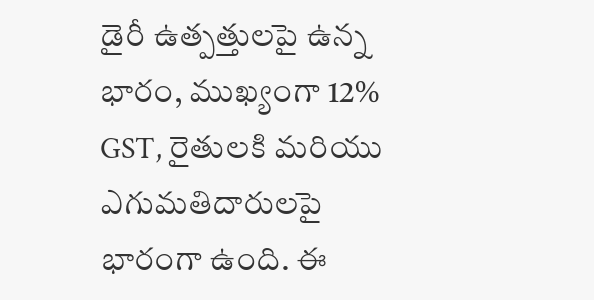డైరీ ఉత్పత్తులపై ఉన్న భారం, ముఖ్యంగా 12% GST, రైతులకి మరియు ఎగుమతిదారులపై భారంగా ఉంది. ఈ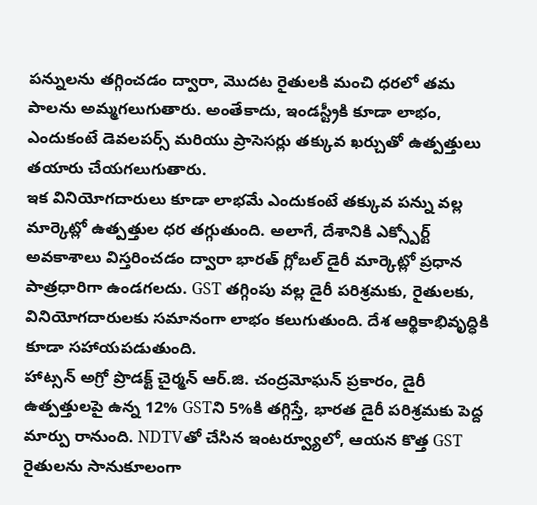పన్నులను తగ్గించడం ద్వారా, మొదట రైతులకి మంచి ధరలో తమ పాలను అమ్మగలుగుతారు. అంతేకాదు, ఇండస్ట్రీకి కూడా లాభం, ఎందుకంటే డెవలపర్స్ మరియు ప్రాసెసర్లు తక్కువ ఖర్చుతో ఉత్పత్తులు తయారు చేయగలుగుతారు.
ఇక వినియోగదారులు కూడా లాభమే ఎందుకంటే తక్కువ పన్ను వల్ల మార్కెట్లో ఉత్పత్తుల ధర తగ్గుతుంది. అలాగే, దేశానికి ఎక్స్పోర్ట్ అవకాశాలు విస్తరించడం ద్వారా భారత్ గ్లోబల్ డైరీ మార్కెట్లో ప్రధాన పాత్రధారిగా ఉండగలదు. GST తగ్గింపు వల్ల డైరీ పరిశ్రమకు, రైతులకు, వినియోగదారులకు సమానంగా లాభం కలుగుతుంది. దేశ ఆర్థికాభివృద్ధికి కూడా సహాయపడుతుంది.
హాట్సన్ అగ్రో ప్రొడక్ట్ చైర్మన్ ఆర్.జి. చంద్రమోఘన్ ప్రకారం, డైరీ ఉత్పత్తులపై ఉన్న 12% GSTని 5%కి తగ్గిస్తే, భారత డైరీ పరిశ్రమకు పెద్ద మార్పు రానుంది. NDTVతో చేసిన ఇంటర్వ్యూలో, ఆయన కొత్త GST రైతులను సానుకూలంగా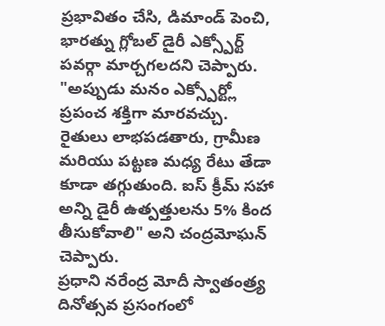ప్రభావితం చేసి, డిమాండ్ పెంచి, భారత్ను గ్లోబల్ డైరీ ఎక్స్పోర్ట్ పవర్గా మార్చగలదని చెప్పారు.
"అప్పుడు మనం ఎక్స్పోర్ట్లో ప్రపంచ శక్తిగా మారవచ్చు. రైతులు లాభపడతారు, గ్రామీణ మరియు పట్టణ మధ్య రేటు తేడా కూడా తగ్గుతుంది. ఐస్ క్రీమ్ సహా అన్ని డైరీ ఉత్పత్తులను 5% కింద తీసుకోవాలి" అని చంద్రమోఘన్ చెప్పారు.
ప్రధాని నరేంద్ర మోదీ స్వాతంత్ర్య దినోత్సవ ప్రసంగంలో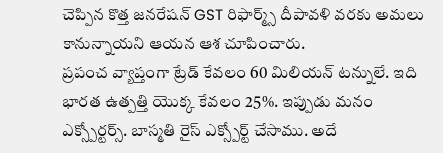చెప్పిన కొత్త జనరేషన్ GST రిఫార్మ్స్ దీపావళి వరకు అమలు కానున్నాయని ఆయన ఆశ చూపించారు.
ప్రపంచ వ్యాప్తంగా ట్రేడ్ కేవలం 60 మిలియన్ టన్నులే. ఇది భారత ఉత్పత్తి యొక్క కేవలం 25%. ఇప్పుడు మనం ఎక్స్పోర్టర్స్. బాస్మతి రైస్ ఎక్స్పోర్ట్ చేసాము. అదే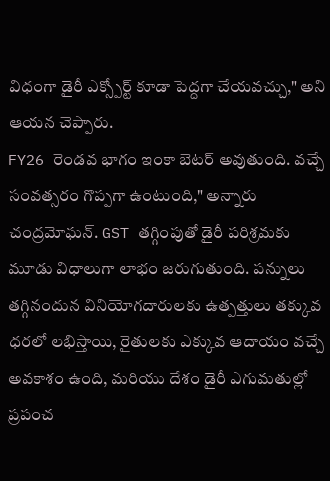విధంగా డైరీ ఎక్స్పోర్ట్ కూడా పెద్దగా చేయవచ్చు," అని ఆయన చెప్పారు.
FY26 రెండవ భాగం ఇంకా బెటర్ అవుతుంది. వచ్చే సంవత్సరం గొప్పగా ఉంటుంది," అన్నారు చంద్రమోఘన్. GST తగ్గింపుతో డైరీ పరిశ్రమకు మూడు విధాలుగా లాభం జరుగుతుంది. పన్నులు తగ్గినందున వినియోగదారులకు ఉత్పత్తులు తక్కువ ధరలో లభిస్తాయి, రైతులకు ఎక్కువ ఆదాయం వచ్చే అవకాశం ఉంది, మరియు దేశం డైరీ ఎగుమతుల్లో ప్రపంచ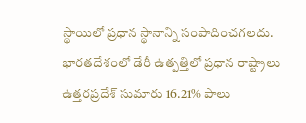స్థాయిలో ప్రధాన స్థానాన్ని సంపాదించగలదు.
భారతదేశంలో డేరీ ఉత్పత్తిలో ప్రధాన రాష్ట్రాలు ఉత్తరప్రదేశ్ సుమారు 16.21% పాలు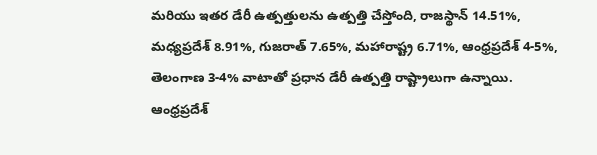మరియు ఇతర డేరీ ఉత్పత్తులను ఉత్పత్తి చేస్తోంది, రాజస్థాన్ 14.51%, మధ్యప్రదేశ్ 8.91%, గుజరాత్ 7.65%, మహారాష్ట్ర 6.71%, ఆంధ్రప్రదేశ్ 4-5%, తెలంగాణ 3-4% వాటాతో ప్రధాన డేరీ ఉత్పత్తి రాష్ట్రాలుగా ఉన్నాయి. ఆంధ్రప్రదేశ్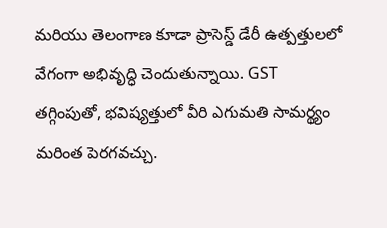మరియు తెలంగాణ కూడా ప్రాసెస్డ్ డేరీ ఉత్పత్తులలో వేగంగా అభివృద్ధి చెందుతున్నాయి. GST తగ్గింపుతో, భవిష్యత్తులో వీరి ఎగుమతి సామర్థ్యం మరింత పెరగవచ్చు.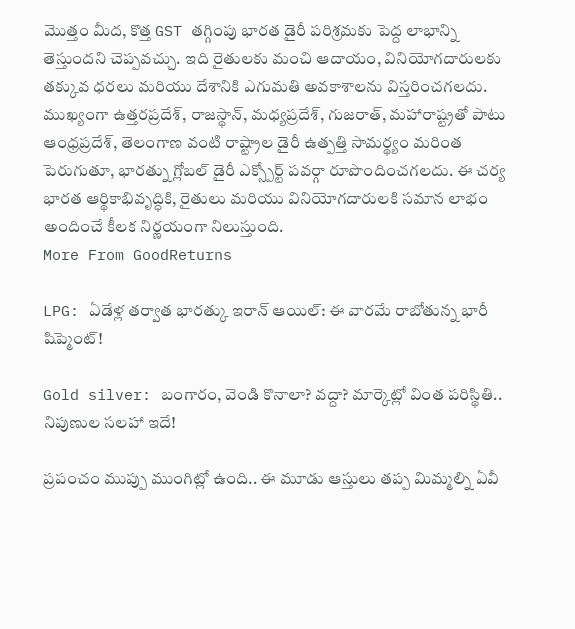మొత్తం మీద, కొత్త GST తగ్గింపు భారత డైరీ పరిశ్రమకు పెద్ద లాభాన్ని తెస్తుందని చెప్పవచ్చు. ఇది రైతులకు మంచి ఆదాయం, వినియోగదారులకు తక్కువ ధరలు మరియు దేశానికి ఎగుమతి అవకాశాలను విస్తరించగలదు. ముఖ్యంగా ఉత్తరప్రదేశ్, రాజస్థాన్, మధ్యప్రదేశ్, గుజరాత్, మహారాష్ట్రతో పాటు ఆంధ్రప్రదేశ్, తెలంగాణ వంటి రాష్ట్రాల డైరీ ఉత్పత్తి సామర్థ్యం మరింత పెరుగుతూ, భారత్ను గ్లోబల్ డైరీ ఎక్స్పోర్ట్ పవర్గా రూపొందించగలదు. ఈ చర్య భారత ఆర్థికాభివృద్ధికి, రైతులు మరియు వినియోగదారులకి సమాన లాభం అందించే కీలక నిర్ణయంగా నిలుస్తుంది.
More From GoodReturns

LPG: ఏడేళ్ల తర్వాత భారత్కు ఇరాన్ ఆయిల్: ఈ వారమే రాబోతున్న భారీ షిప్మెంట్!

Gold silver: బంగారం, వెండి కొనాలా? వద్దా? మార్కెట్లో వింత పరిస్థితి.. నిపుణుల సలహా ఇదే!

ప్రపంచం ముప్పు ముంగిట్లో ఉంది.. ఈ మూడు ఆస్తులు తప్ప మిమ్మల్ని ఏవీ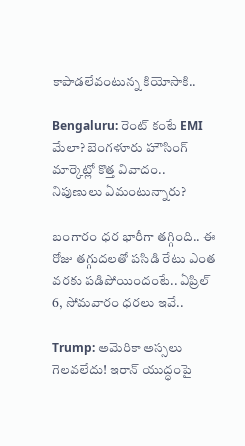కాపాడలేవంటున్న కియోసాకి..

Bengaluru: రెంట్ కంటే EMI మేలా? బెంగళూరు హౌసింగ్ మార్కెట్లో కొత్త వివాదం.. నిపుణులు ఏమంటున్నారు?

బంగారం ధర భారీగా తగ్గింది.. ఈ రోజు తగ్గుదలతో పసిడి రేటు ఎంత వరకు పడిపోయిందంటే.. ఏప్రిల్ 6, సోమవారం ధరలు ఇవే..

Trump: అమెరికా అస్సలు గెలవలేదు! ఇరాన్ యుద్ధంపై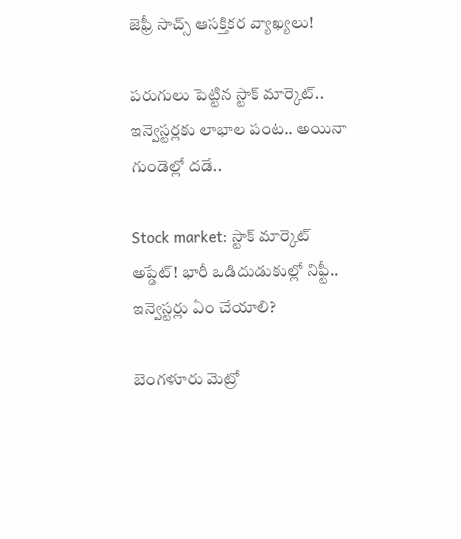జెఫ్రీ సాచ్స్ ఆసక్తికర వ్యాఖ్యలు!

పరుగులు పెట్టిన స్టాక్ మార్కెట్.. ఇన్వెస్టర్లకు లాభాల పంట.. అయినా గుండెల్లో దడే..

Stock market: స్టాక్ మార్కెట్ అప్డేట్! భారీ ఒడిదుడుకుల్లో నిఫ్టీ.. ఇన్వెస్టర్లు ఏం చేయాలి?

బెంగళూరు మెట్రో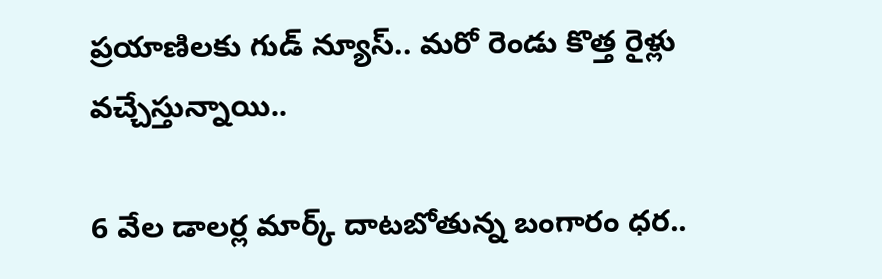ప్రయాణిలకు గుడ్ న్యూస్.. మరో రెండు కొత్త రైళ్లు వచ్చేస్తున్నాయి..

6 వేల డాలర్ల మార్క్ దాటబోతున్న బంగారం ధర..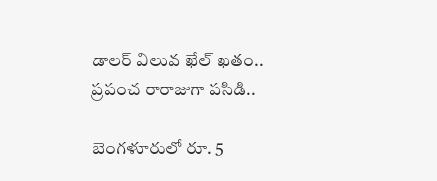డాలర్ విలువ ఖేల్ ఖతం.. ప్రపంచ రారాజుగా పసిడి..

బెంగళూరులో రూ. 5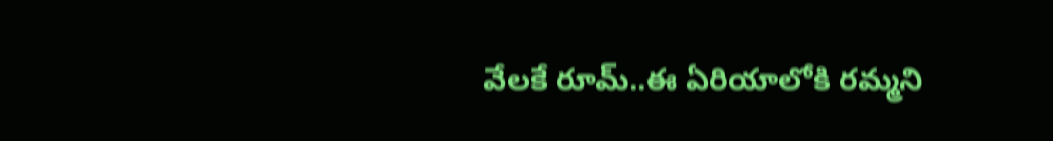వేలకే రూమ్..ఈ ఏరియాలోకి రమ్మని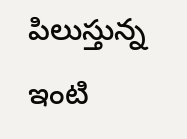పిలుస్తున్న ఇంటి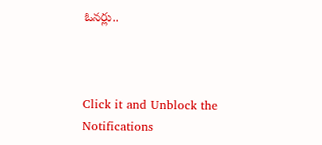ఓనర్లు..



Click it and Unblock the Notifications